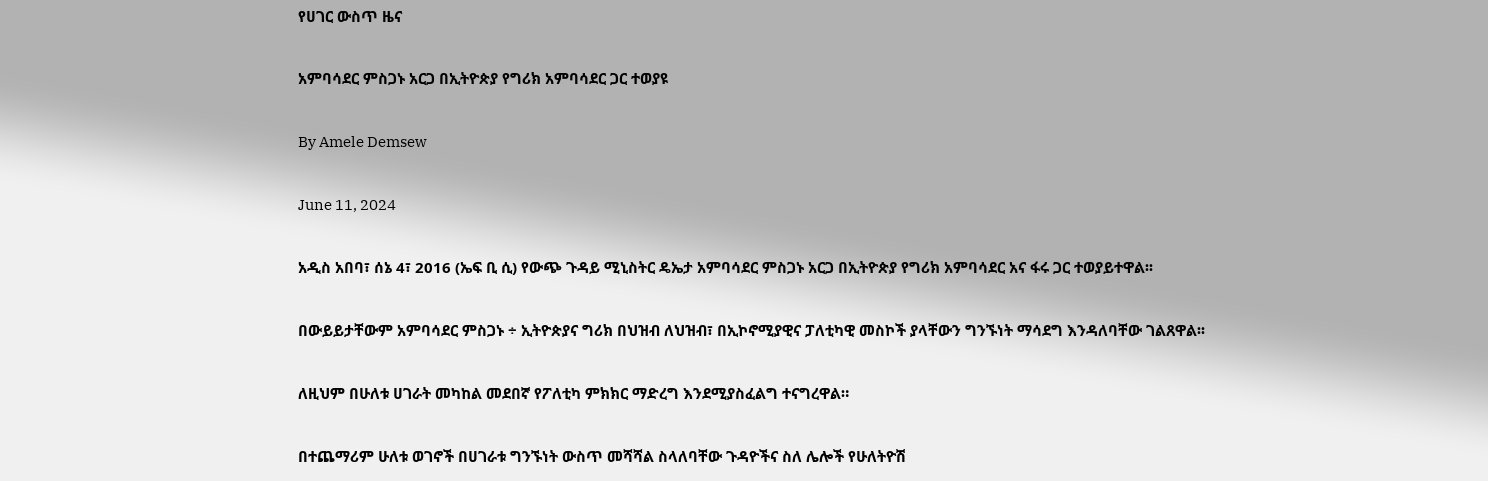የሀገር ውስጥ ዜና

አምባሳደር ምስጋኑ አርጋ በኢትዮጵያ የግሪክ አምባሳደር ጋር ተወያዩ

By Amele Demsew

June 11, 2024

አዲስ አበባ፣ ሰኔ 4፣ 2016 (ኤፍ ቢ ሲ) የውጭ ጉዳይ ሚኒስትር ዴኤታ አምባሳደር ምስጋኑ አርጋ በኢትዮጵያ የግሪክ አምባሳደር አና ፋሩ ጋር ተወያይተዋል፡፡

በውይይታቸውም አምባሳደር ምስጋኑ ÷ ኢትዮጵያና ግሪክ በህዝብ ለህዝብ፣ በኢኮኖሚያዊና ፓለቲካዊ መስኮች ያላቸውን ግንኙነት ማሳደግ እንዳለባቸው ገልጸዋል፡፡

ለዚህም በሁለቱ ሀገራት መካከል መደበኛ የፖለቲካ ምክክር ማድረግ እንደሚያስፈልግ ተናግረዋል።

በተጨማሪም ሁለቱ ወገኖች በሀገራቱ ግንኙነት ውስጥ መሻሻል ስላለባቸው ጉዳዮችና ስለ ሌሎች የሁለትዮሽ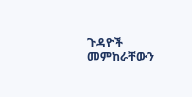ጉዳዮች መምከራቸውን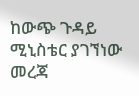ከውጭ ጉዳይ ሚኒስቴር ያገኘነው መረጃ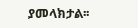ያመላክታል፡፡